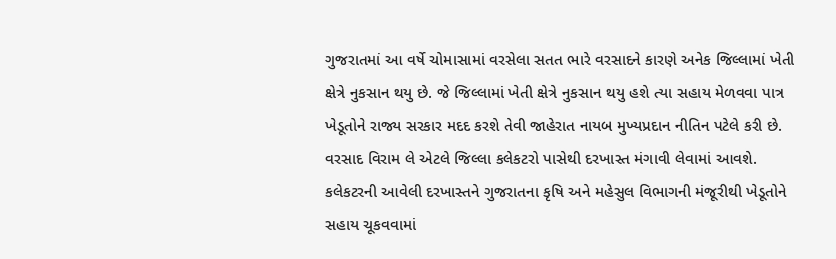ગુજરાતમાં આ વર્ષે ચોમાસામાં વરસેલા સતત ભારે વરસાદને કારણે અનેક જિલ્લામાં ખેતી ક્ષેત્રે નુકસાન થયુ છે. જે જિલ્લામાં ખેતી ક્ષેત્રે નુકસાન થયુ હશે ત્યા સહાય મેળવવા પાત્ર ખેડૂતોને રાજ્ય સરકાર મદદ કરશે તેવી જાહેરાત નાયબ મુખ્યપ્રદાન નીતિન પટેલે કરી છે. વરસાદ વિરામ લે એટલે જિલ્લા કલેકટરો પાસેથી દરખાસ્ત મંગાવી લેવામાં આવશે. કલેકટરની આવેલી દરખાસ્તને ગુજરાતના કૃષિ અને મહેસુલ વિભાગની મંજૂરીથી ખેડૂતોને સહાય ચૂકવવામાં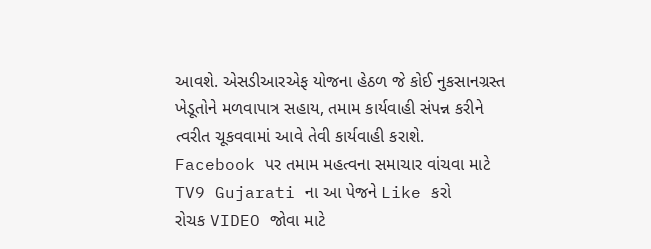આવશે. એસડીઆરએફ યોજના હેઠળ જે કોઈ નુકસાનગ્રસ્ત ખેડૂતોને મળવાપાત્ર સહાય, તમામ કાર્યવાહી સંપન્ન કરીને ત્વરીત ચૂકવવામાં આવે તેવી કાર્યવાહી કરાશે.
Facebook પર તમામ મહત્વના સમાચાર વાંચવા માટે TV9 Gujarati ના આ પેજને Like કરો
રોચક VIDEO જોવા માટે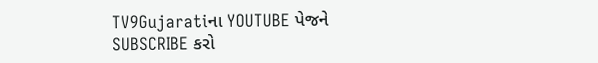TV9Gujaratiના YOUTUBE પેજને SUBSCRIBE કરો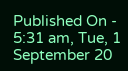Published On - 5:31 am, Tue, 1 September 20